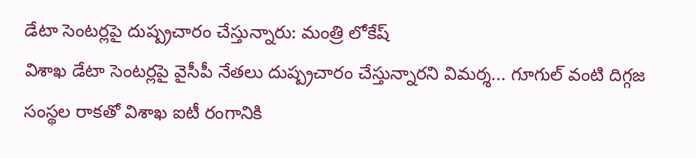డేటా సెంటర్లపై దుష్ప్రచారం చేస్తున్నారు: మంత్రి లోకేష్
విశాఖ డేటా సెంటర్లపై వైసీపీ నేతలు దుష్ప్రచారం చేస్తున్నారని విమర్శ... గూగుల్ వంటి దిగ్గజ సంస్థల రాకతో విశాఖ ఐటీ రంగానికి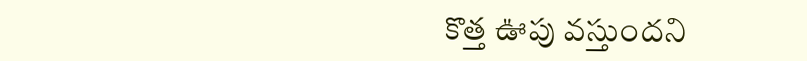కొత్త ఊపు వస్తుందని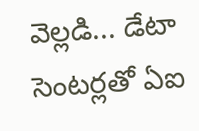వెల్లడి... డేటా సెంటర్లతో ఏఐ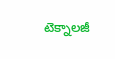టెక్నాలజీ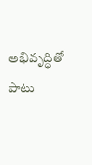అభివృద్ధితో పాటు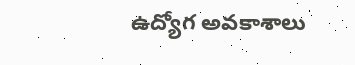ఉద్యోగ అవకాశాలు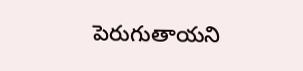పెరుగుతాయని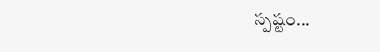స్పష్టం...